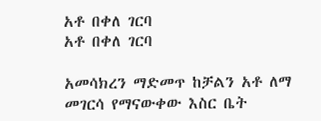አቶ በቀለ ገርባ
አቶ በቀለ ገርባ

አመሳክረን ማድመጥ ከቻልን አቶ ለማ መገርሳ የማናውቀው እስር ቤት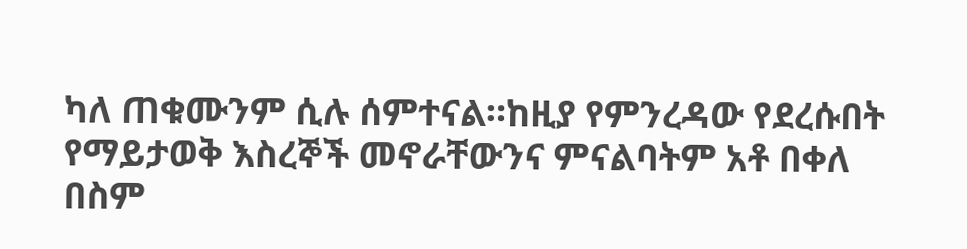ካለ ጠቁሙንም ሲሉ ሰምተናል።ከዚያ የምንረዳው የደረሱበት የማይታወቅ እስረኞች መኖራቸውንና ምናልባትም አቶ በቀለ በስም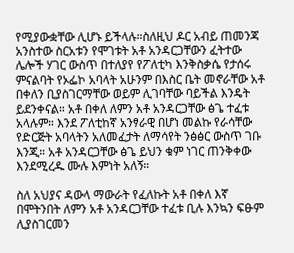የሚያውቋቸው ሊሆኑ ይችላሉ።ስለዚህ ዶር አብይ ጠመንጃ አንስተው ስርአቱን የሞገቱት አቶ አንዳርጋቸውን ፈትተው ሌሎች ሃገር ውስጥ በተለያየ የፖለቲካ እንቅስቃሴ የታሰሩ ምናልባት የኦፌኮ አባላት አሁንም በእስር ቤት መኖራቸው አቶ በቀለን ቢያስገርማቸው ወይም ሊገባቸው ባይችል እንዴት ይደንቀናል። አቶ በቀለ ለምን አቶ አንዳርጋቸው ፅጌ ተፈቱ አላሉም። እንደ ፖለቲከኛ አንፃራዊ በሆነ መልኩ የራሳቸው የድርጅት አባላትን አለመፈታት ለማሳየት ንፅፅር ውስጥ ገቡ እንጂ። አቶ አንዳርጋቸው ፅጌ ይህን ቁም ነገር ጠንቅቀው እንደሚረዱ ሙሉ እምነት አለኝ።

ስለ አህያና ዳውላ ማውራት የፈለኩት አቶ በቀለ እኛ በሞትንበት ለምን አቶ አንዳርጋቸው ተፈቱ ቢሉ እንኳን ፍፁም ሊያስገርመን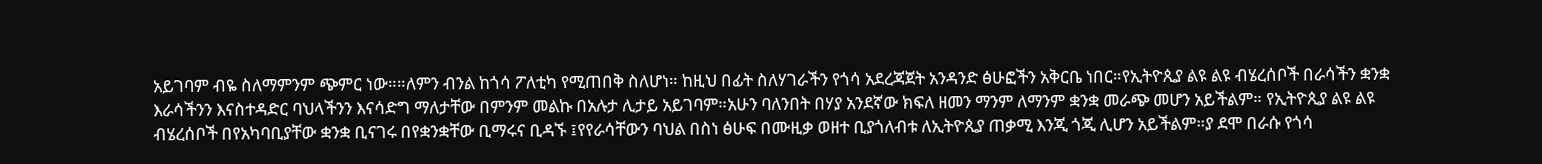አይገባም ብዬ ስለማምንም ጭምር ነው።።ለምን ብንል ከጎሳ ፖለቲካ የሚጠበቅ ስለሆነ። ከዚህ በፊት ስለሃገራችን የጎሳ አደረጃጀት አንዳንድ ፅሁፎችን አቅርቤ ነበር።የኢትዮጲያ ልዩ ልዩ ብሄረሰቦች በራሳችን ቋንቋ እራሳችንን እናስተዳድር ባህላችንን እናሳድግ ማለታቸው በምንም መልኩ በአሉታ ሊታይ አይገባም።አሁን ባለንበት በሃያ አንደኛው ክፍለ ዘመን ማንም ለማንም ቋንቋ መራጭ መሆን አይችልም። የኢትዮጲያ ልዩ ልዩ ብሄረሰቦች በየአካባቢያቸው ቋንቋ ቢናገሩ በየቋንቋቸው ቢማሩና ቢዳኙ ፤የየራሳቸውን ባህል በስነ ፅሁፍ በሙዚቃ ወዘተ ቢያጎለብቱ ለኢትዮጲያ ጠቃሚ እንጂ ጎጂ ሊሆን አይችልም።ያ ደሞ በራሱ የጎሳ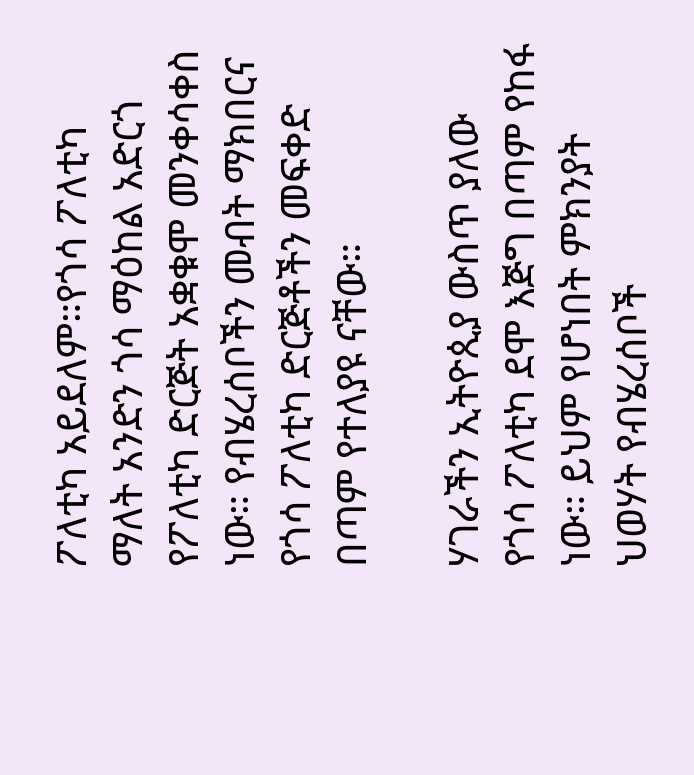ፖለቲካ አይደለም።የጎሳ ፖለቲካ ማለት አንድን ጎሳ ማዕከል አድርጎ የፖለቲካ ድርጅት አቋቁሞ መንቀሳቀስ ነው። የብሄረሰቦችን መብት ማክበርና የጎሳ ፖለቲካ ድርጅቶችን መፍቀድ በጣም የተለያዩ ናቸው።

ሃገራችን ኢትዮጲያ ውስጥ ያለው የጎሳ ፖለቲካ ደሞ እጅግ በጣም የከፋ ነው። ይህም የሆነበት ምክንያት ህወሃት የብሄረሰቦች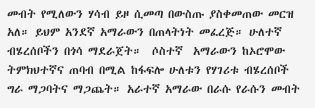መብት የሚለውን ሃሳብ ይዞ ሲመጣ በውስጡ ያስቀመጠው መርዝ አለ። ይህም አንደኛ አማራውን በጠላትነት መፈረጅ። ሁለተኛ ብሄረሰቦችን በጎሳ ማደራጀት።  ሶስተኛ  አማራውን ከኦሮሞው ትምክህተኛና ጠባብ በሚል ከፋፍሎ ሁለቱን የሃገሪቱ ብሄረሰቦች ግራ ማጋባትና ማጋጨት። አራተኛ አማራው በራሱ የራሱን መብት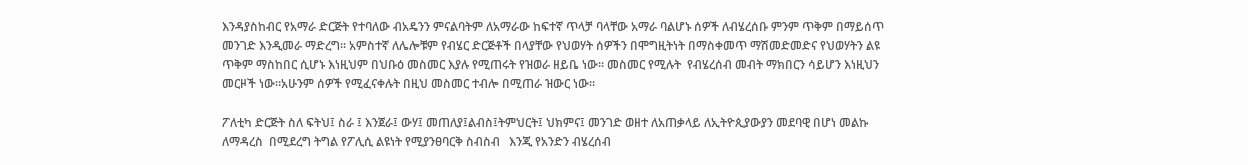እንዳያስከብር የአማራ ድርጅት የተባለው ብአዴንን ምናልባትም ለአማራው ከፍተኛ ጥላቻ ባላቸው አማራ ባልሆኑ ሰዎች ለብሄረሰቡ ምንም ጥቅም በማይሰጥ መንገድ እንዲመራ ማድረግ። አምስተኛ ለሌሎቹም የብሄር ድርጅቶች በላያቸው የህወሃት ሰዎችን በሞግዚትነት በማስቀመጥ ማሽመድመድና የህወሃትን ልዩ ጥቅም ማስከበር ሲሆኑ እነዚህም በህቡዕ መስመር እያሉ የሚጠሩት የዝወራ ዘይቤ ነው። መስመር የሚሉት  የብሄረሰብ መብት ማክበርን ሳይሆን እነዚህን መርዞች ነው።አሁንም ሰዎች የሚፈናቀሉት በዚህ መስመር ተብሎ በሚጠራ ዝውር ነው።

ፖለቲካ ድርጅት ስለ ፍትህ፤ ስራ ፤ እንጀራ፤ ውሃ፤ መጠለያ፤ልብስ፤ትምህርት፤ ህክምና፤ መንገድ ወዘተ ለአጠቃላይ ለኢትዮጲያውያን መደባዊ በሆነ መልኩ  ለማዳረስ  በሚደረግ ትግል የፖሊሲ ልዩነት የሚያንፀባርቅ ስብስብ   እንጂ የአንድን ብሄረሰብ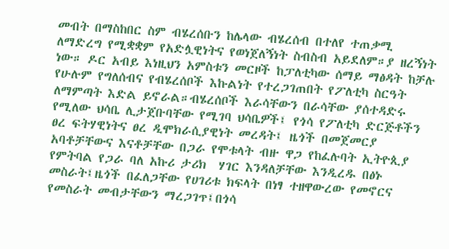መብት በማስከበር ስም ብሄረሰቡን ከሌላው ብሄረሰብ በተለየ ተጠቃሚ ለማድረግ የሚቋቋም የአድሏዊነትና የወነጀለኝነት ስብስብ አይደለም።ያ ዘረኝነት ነው። ዶር አብይ እነዚህን አምስቱን መርዞች ከፓለቲካው ሰማይ ማፅዳት ከቻሉ የሁሉም የግለሰብና የብሄረሰቦች እኩልነት የተረጋገጠበት የፖለቲካ ስርዓት ለማምጣት እድል ይኖራል።ብሄረሰቦች እራሳቸውን በራሳቸው ያሰተዳድሩ የሚለው ህሳቤ ሊታጀቡባቸው የሚገባ ህሳቤዎች፤ የጎሳ የፖለቲካ ድርጅቶችን ፀረ ፍትሃዊነትና ፀረ ዲሞክራሲያዊነት መረዳት፤ ዜጎች በመጀመርያ አባቶቻቸውና እናቶቻቸው በጋራ የሞቱላት ብዙ ዋጋ የከፈሉባት ኢትዮጲያ የምትባል የጋራ ባለ አኩሪ ታሪክ  ሃገር እንዳለቻቸው እንዲረዱ በፅኑ መስራት፤ዜጎች በፈለጋቸው የሀገሪቱ ክፍላት በነፃ ተዘዋውረው የመኖርና የመስራት መብታቸውን ማረጋገጥ፤በጎሳ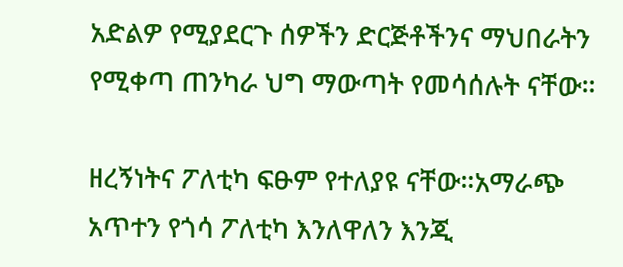አድልዎ የሚያደርጉ ሰዎችን ድርጅቶችንና ማህበራትን የሚቀጣ ጠንካራ ህግ ማውጣት የመሳሰሉት ናቸው።

ዘረኝነትና ፖለቲካ ፍፁም የተለያዩ ናቸው።አማራጭ አጥተን የጎሳ ፖለቲካ እንለዋለን እንጂ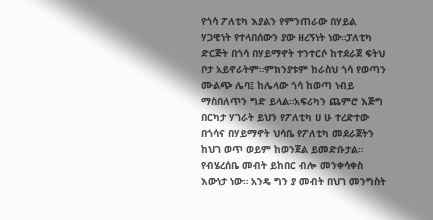የጎሳ ፖለቲካ እያልን የምንጠራው በሃይል ሃጋዊነት የተላበሰውን ያው ዘረኝነት ነው።ፓለቲካ ድርጅት በጎሳ በሃይማኖት ተንተርሶ ከተደራጀ ፍትህ ቦታ አይኖራትም።ምክንያቱም ከራስህ ጎሳ የወጣን ሙልጭ ሌባ፤ ከሌላው ጎሳ ከወጣ ነብይ ማስበለጥን ግድ ይላል።አፍሪካን ጨምሮ እጅግ በርካታ ሃገራት ይህን የፖለቲካ ሀ ሁ ተረድተው በጎሳና በሃይማኖት ህሳቤ የፖለቲካ መደራጀትን ከህገ ወጥ ወይም ከወንጀል ይመድቡታል። የብሄረሰቤ መብት ይከበር ብሎ መንቀሳቀስ እውነታ ነው። አንዴ ግን ያ መብት በህገ መንግስት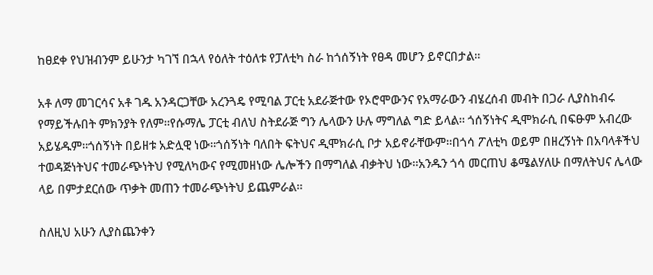ከፀደቀ የህዝብንም ይሁንታ ካገኘ በኋላ የዕለት ተዕለቱ የፓለቲካ ስራ ከጎሰኝነት የፀዳ መሆን ይኖርበታል።

አቶ ለማ መገርሳና አቶ ገዱ አንዳርጋቸው አረንጓዴ የሚባል ፓርቲ አደራጅተው የኦሮሞውንና የአማራውን ብሄረሰብ መብት በጋራ ሊያስከብሩ የማይችሉበት ምክንያት የለም።የሱማሌ ፓርቲ ብለህ ስትደራጅ ግን ሌላውን ሁሉ ማግለል ግድ ይላል። ጎሰኝነትና ዲሞክራሲ በፍፁም አብረው አይሄዱም።ጎሰኝነት በይዘቱ አድሏዊ ነው።ጎሰኝነት ባለበት ፍትህና ዲሞክራሲ ቦታ አይኖራቸውም።በጎሳ ፖለቲካ ወይም በዘረኝነት በአባላቶችህ ተወዳጅነትህና ተመራጭነትህ የሚለካውና የሚመዘነው ሌሎችን በማግለል ብቃትህ ነው።አንዱን ጎሳ መርጠህ ቆሜልሃለሁ በማለትህና ሌላው ላይ በምታደርሰው ጥቃት መጠን ተመራጭነትህ ይጨምራል።

ስለዚህ አሁን ሊያስጨንቀን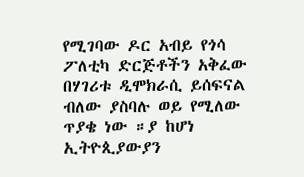የሚገባው ዶር አብይ የጎሳ ፖለቲካ ድርጅቶችን አቅፈው በሃገሪቱ ዲሞክራሲ ይሰፍናል ብለው ያስባሉ ወይ የሚለው ጥያቄ ነው ።ያ ከሆነ ኢትዮጲያውያን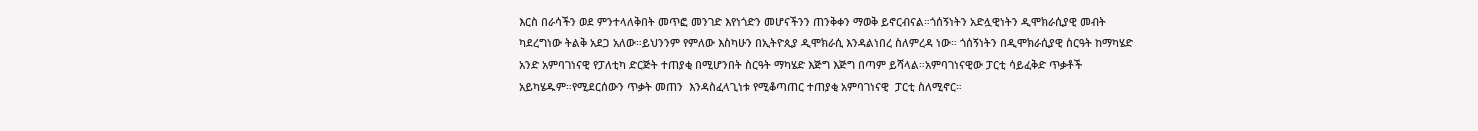እርስ በራሳችን ወደ ምንተላለቅበት መጥፎ መንገድ እየነጎድን መሆናችንን ጠንቅቀን ማወቅ ይኖርብናል።ጎሰኝነትን አድሏዊነትን ዲሞክራሲያዊ መብት ካደረግነው ትልቅ አደጋ አለው።ይህንንም የምለው እስካሁን በኢትዮጲያ ዲሞክራሲ እንዳልነበረ ስለምረዳ ነው። ጎሰኝነትን በዲሞክራሲያዊ ስርዓት ከማካሄድ አንድ አምባገነናዊ የፓለቲካ ድርጅት ተጠያቂ በሚሆንበት ስርዓት ማካሄድ እጅግ እጅግ በጣም ይሻላል።አምባገነናዊው ፓርቲ ሳይፈቅድ ጥቃቶች አይካሄዱም።የሚደርሰውን ጥቃት መጠን  እንዳስፈላጊነቱ የሚቆጣጠር ተጠያቂ አምባገነናዊ  ፓርቲ ስለሚኖር።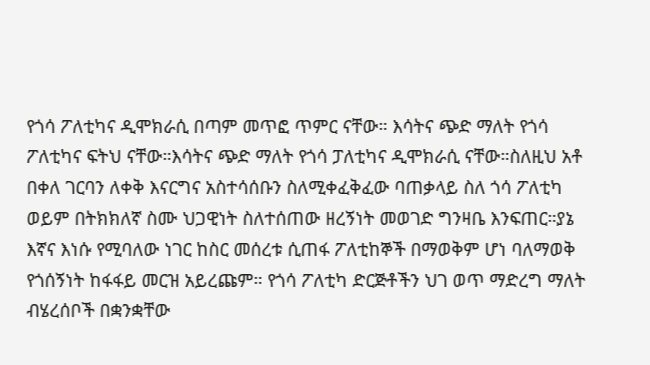የጎሳ ፖለቲካና ዲሞክራሲ በጣም መጥፎ ጥምር ናቸው። እሳትና ጭድ ማለት የጎሳ ፖለቲካና ፍትህ ናቸው።እሳትና ጭድ ማለት የጎሳ ፓለቲካና ዲሞክራሲ ናቸው።ስለዚህ አቶ በቀለ ገርባን ለቀቅ እናርግና አስተሳሰቡን ስለሚቀፈቅፈው ባጠቃላይ ስለ ጎሳ ፖለቲካ ወይም በትክክለኛ ስሙ ህጋዊነት ስለተሰጠው ዘረኝነት መወገድ ግንዛቤ እንፍጠር።ያኔ እኛና እነሱ የሚባለው ነገር ከስር መሰረቱ ሲጠፋ ፖለቲከኞች በማወቅም ሆነ ባለማወቅ የጎሰኝነት ከፋፋይ መርዝ አይረጩም። የጎሳ ፖለቲካ ድርጅቶችን ህገ ወጥ ማድረግ ማለት ብሄረሰቦች በቋንቋቸው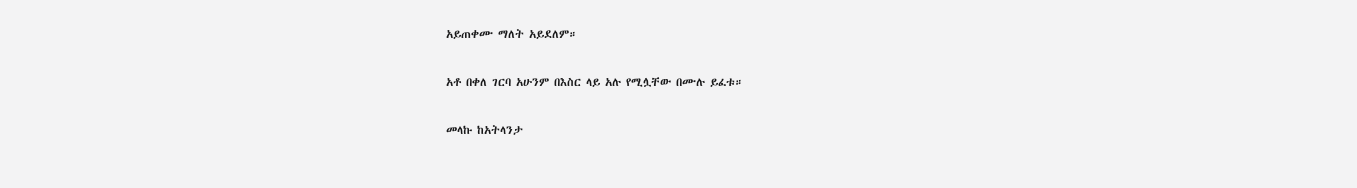አይጠቀሙ ማለት አይደለም።

አቶ በቀለ ገርባ አሁንም በእስር ላይ አሉ የሚሏቸው በሙሉ ይፈቱ።

መላኩ ከአትላንታ